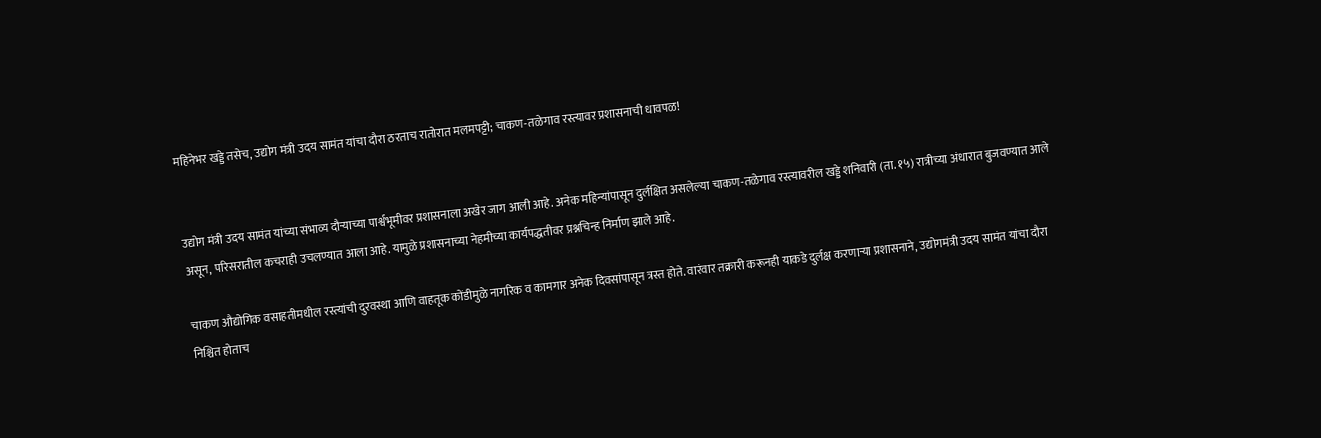महिनेभर खड्डे तसेच, उद्योग मंत्री उदय सामंत यांचा दौरा ठरताच रातोरात मलमपट्टी; चाकण-तळेगाव रस्त्यावर प्रशासनाची धावपळ!


उद्योग मंत्री उदय सामंत यांच्या संभाव्य दौऱ्याच्या पार्श्वभूमीवर प्रशासनाला अखेर जाग आली आहे. अनेक महिन्यांपासून दुर्लक्षित असलेल्या चाकण-तळेगाव रस्त्यावरील खड्डे शनिवारी (ता. १५) रात्रीच्या अंधारात बुजवण्यात आले असून, परिसरातील कचराही उचलण्यात आला आहे. यामुळे प्रशासनाच्या नेहमीच्या कार्यपद्धतीवर प्रश्नचिन्ह निर्माण झाले आहे.

चाकण औद्योगिक वसाहतीमधील रस्त्यांची दुरवस्था आणि वाहतूक कोंडीमुळे नागरिक व कामगार अनेक दिवसांपासून त्रस्त होते. वारंवार तक्रारी करूनही याकडे दुर्लक्ष करणाऱ्या प्रशासनाने, उद्योगमंत्री उदय सामंत यांचा दौरा निश्चित होताच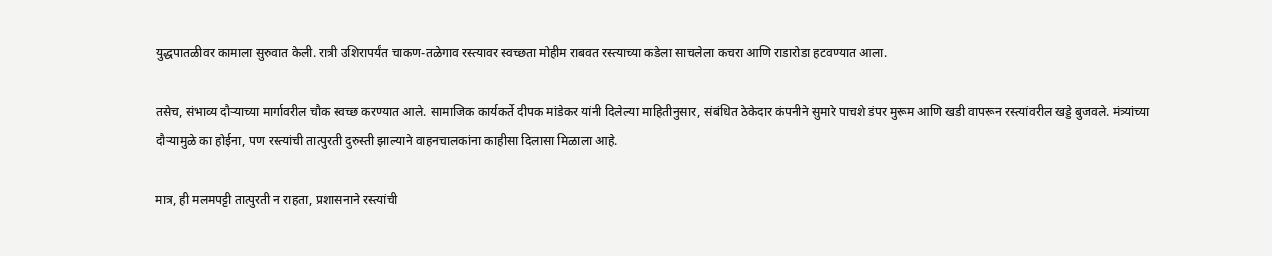युद्धपातळीवर कामाला सुरुवात केली. रात्री उशिरापर्यंत चाकण-तळेगाव रस्त्यावर स्वच्छता मोहीम राबवत रस्त्याच्या कडेला साचलेला कचरा आणि राडारोडा हटवण्यात आला.

तसेच, संभाव्य दौऱ्याच्या मार्गावरील चौक स्वच्छ करण्यात आले. सामाजिक कार्यकर्ते दीपक मांडेकर यांनी दिलेल्या माहितीनुसार, संबंधित ठेकेदार कंपनीने सुमारे पाचशे डंपर मुरूम आणि खडी वापरून रस्त्यांवरील खड्डे बुजवले. मंत्र्यांच्या दौऱ्यामुळे का होईना, पण रस्त्यांची तात्पुरती दुरुस्ती झाल्याने वाहनचालकांना काहीसा दिलासा मिळाला आहे.

मात्र, ही मलमपट्टी तात्पुरती न राहता, प्रशासनाने रस्त्यांची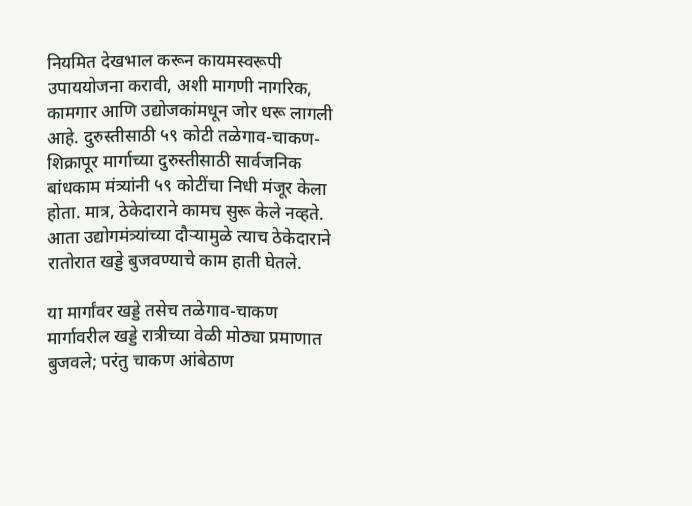नियमित देखभाल करून कायमस्वरूपी उपाययोजना करावी, अशी मागणी नागरिक, कामगार आणि उद्योजकांमधून जोर धरू लागली आहे. दुरुस्तीसाठी ५९ कोटी तळेगाव-चाकण-शिक्रापूर मार्गाच्या दुरुस्तीसाठी सार्वजनिक बांधकाम मंत्र्यांनी ५९ कोटींचा निधी मंजूर केला होता. मात्र, ठेकेदाराने कामच सुरू केले नव्हते. आता उद्योगमंत्र्यांच्या दौऱ्यामुळे त्याच ठेकेदाराने रातोरात खड्डे बुजवण्याचे काम हाती घेतले.

या मार्गांवर खड्डे तसेच तळेगाव-चाकण मार्गावरील खड्डे रात्रीच्या वेळी मोठ्या प्रमाणात बुजवले; परंतु चाकण आंबेठाण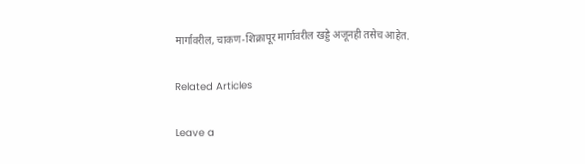मार्गावरील, चाकण-शिक्रापूर मार्गावरील खड्डे अजूनही तसेच आहेत.

Related Articles

Leave a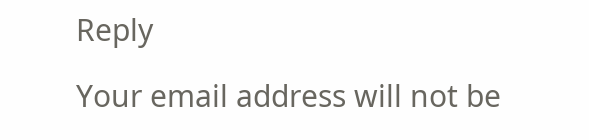Reply

Your email address will not be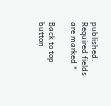published. Required fields are marked *

Back to top button